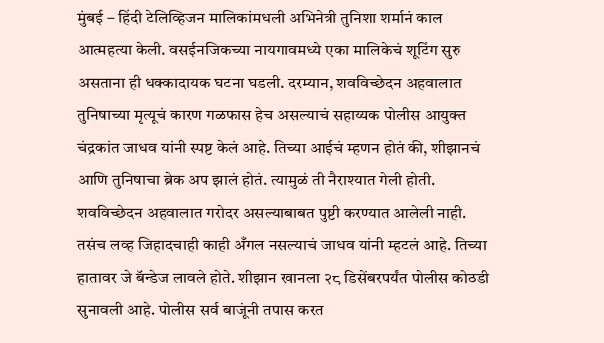मुंबई – हिंदी टेलिव्हिजन मालिकांमधली अभिनेत्री तुनिशा शर्मानं काल आत्महत्या केली. वसईनजिकच्या नायगावमध्ये एका मालिकेचं शूटिंग सुरु असताना ही धक्कादायक घटना घडली. दरम्यान, शवविच्छेदन अहवालात तुनिषाच्या मृत्यूचं कारण गळफास हेच असल्याचं सहाय्यक पोलीस आयुक्त चंद्रकांत जाधव यांनी स्पष्ट केलं आहे. तिच्या आईचं म्हणन होतं की, शीझानचं आणि तुनिषाचा ब्रेक अप झालं होतं. त्यामुळं ती नैराश्यात गेली होती. शवविच्छेदन अहवालात गरोदर असल्याबाबत पुष्टी करण्यात आलेली नाही. तसंच लव्ह जिहादचाही काही अँगल नसल्याचं जाधव यांनी म्हटलं आहे. तिच्या हातावर जे बॅन्डेज लावले होते. शीझान खानला २८ डिसेंबरपर्यंत पोलीस कोठडी सुनावली आहे. पोलीस सर्व बाजूंनी तपास करत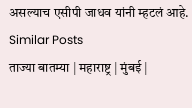असल्याच एसीपी जाधव यांनी म्हटलं आहे.
Similar Posts
ताज्या बातम्या | महाराष्ट्र | मुंबई |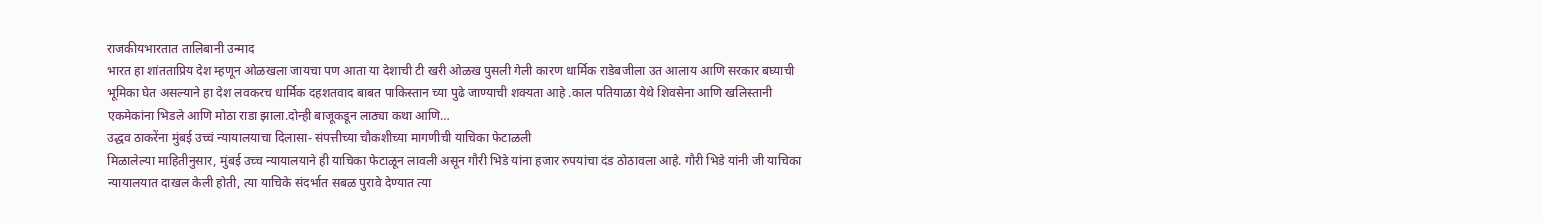राजकीयभारतात तालिबानी उन्माद
भारत हा शांतताप्रिय देश म्हणून ओळखला जायचा पण आता या देशाची टी खरी ओळख पुसली गेली कारण धार्मिक राडेबजीला उत आलाय आणि सरकार बघ्याची भूमिका घेत असल्याने हा देश लवकरच धार्मिक दहशतवाद बाबत पाकिस्तान च्या पुढे जाण्याची शक्यता आहे .काल पतियाळा येथे शिवसेना आणि खलिस्तानी एकमेकांना भिडले आणि मोठा राडा झाला.दोन्ही बाजूकडून लाठ्या कथा आणि…
उद्धव ठाकरेंना मुंबई उच्चं न्यायालयाचा दिलासा- संपत्तीच्या चौकशीच्या मागणीची याचिका फेटाळली
मिळालेल्या माहितीनुसार, मुंबई उच्च न्यायालयाने ही याचिका फेटाळून लावली असून गौरी भिडे यांना हजार रुपयांचा दंड ठोठावला आहे. गौरी भिडे यांनी जी याचिका न्यायालयात दाखल केली होती, त्या याचिके संदर्भात सबळ पुरावे देण्यात त्या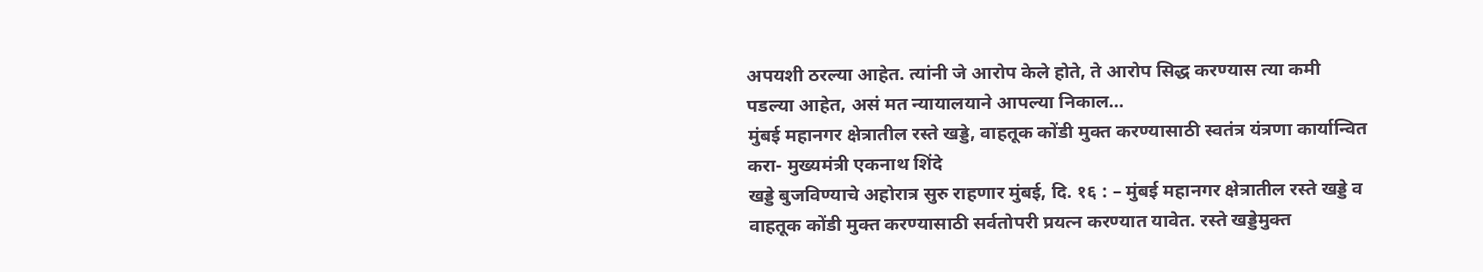अपयशी ठरल्या आहेत. त्यांनी जे आरोप केले होते, ते आरोप सिद्ध करण्यास त्या कमी पडल्या आहेत, असं मत न्यायालयाने आपल्या निकाल…
मुंबई महानगर क्षेत्रातील रस्ते खड्डे, वाहतूक कोंडी मुक्त करण्यासाठी स्वतंत्र यंत्रणा कार्यान्वित करा- मुख्यमंत्री एकनाथ शिंदे
खड्डे बुजविण्याचे अहोरात्र सुरु राहणार मुंबई, दि. १६ : – मुंबई महानगर क्षेत्रातील रस्ते खड्डे व वाहतूक कोंडी मुक्त करण्यासाठी सर्वतोपरी प्रयत्न करण्यात यावेत. रस्ते खड्डेमुक्त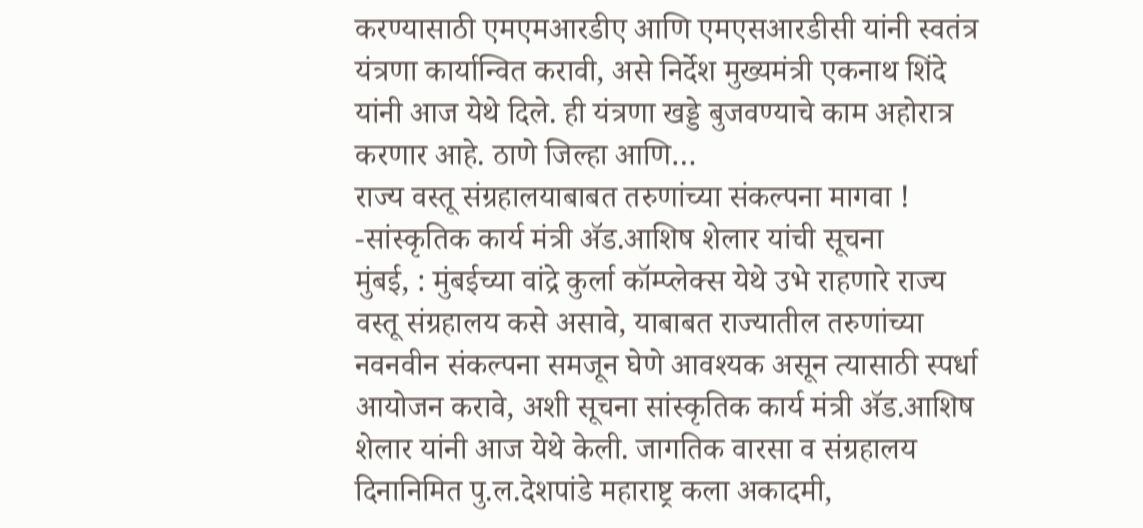करण्यासाठी एमएमआरडीए आणि एमएसआरडीसी यांनी स्वतंत्र यंत्रणा कार्यान्वित करावी, असे निर्देश मुख्यमंत्री एकनाथ शिंदे यांनी आज येथे दिले. ही यंत्रणा खड्डे बुजवण्याचे काम अहोरात्र करणार आहे. ठाणे जिल्हा आणि…
राज्य वस्तू संग्रहालयाबाबत तरुणांच्या संकल्पना मागवा ! -सांस्कृतिक कार्य मंत्री ॲड.आशिष शेलार यांची सूचना
मुंबई, : मुंबईच्या वांद्रे कुर्ला कॉम्प्लेक्स येथे उभे राहणारे राज्य वस्तू संग्रहालय कसे असावे, याबाबत राज्यातील तरुणांच्या नवनवीन संकल्पना समजून घेणे आवश्यक असून त्यासाठी स्पर्धा आयोजन करावे, अशी सूचना सांस्कृतिक कार्य मंत्री ॲड.आशिष शेलार यांनी आज येथे केली. जागतिक वारसा व संग्रहालय दिनानिमित पु.ल.देशपांडे महाराष्ट्र कला अकादमी,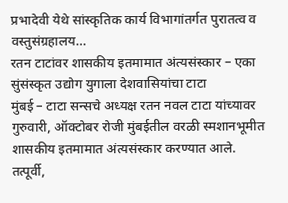प्रभादेवी येथे सांस्कृतिक कार्य विभागांतर्गत पुरातत्व व वस्तुसंग्रहालय…
रतन टाटांवर शासकीय इतमामात अंत्यसंस्कार – एका सुंसंस्कृत उद्योग युगाला देशवासियांचा टाटा
मुंबई – टाटा सन्सचे अध्यक्ष रतन नवल टाटा यांच्यावर गुरुवारी, ऑक्टोबर रोजी मुंबईतील वरळी स्मशानभूमीत शासकीय इतमामात अंत्यसंस्कार करण्यात आले. तत्पूर्वी,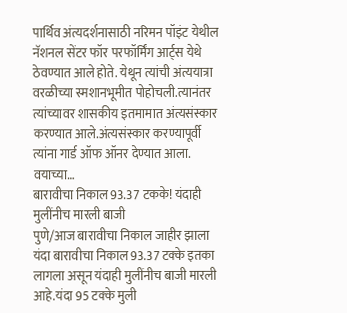पार्थिव अंत्यदर्शनासाठी नरिमन पॉइंट येथील नॅशनल सेंटर फॉर परफॉर्मिंग आर्ट्स येथे ठेवण्यात आले होते. येथून त्यांची अंत्ययात्रा वरळीच्या स्मशानभूमीत पोहोचली.त्यानंतर त्यांच्यावर शासकीय इतमामात अंत्यसंस्कार करण्यात आले.अंत्यसंस्कार करण्यापूर्वी त्यांना गार्ड ऑफ ऑनर देण्यात आला. वयाच्या…
बारावीचा निकाल 93.37 टकके! यंदाही मुलींनीच मारली बाजी
पुणे/आज बारावीचा निकाल जाहीर झाला यंदा बारावीचा निकाल 93.37 टक्के इतका लागला असून यंदाही मुलींनीच बाजी मारली आहे.यंदा 95 टक्के मुली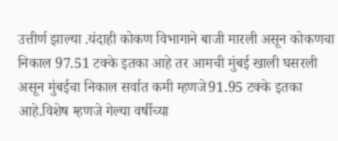उत्तीर्ण झाल्या .यंदाही कोकण विभागाने बाजी मारली असून कोकणचा निकाल 97.51 टक्के इतका आहे तर आमची मुंबई खाली घसरली असून मुंबईचा निकाल सर्वात कमी म्हणजे91.95 टक्के इतका आहे.विशेष म्हणजे गेल्या वर्षीच्या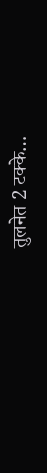तुलनेत 2 टक्के…